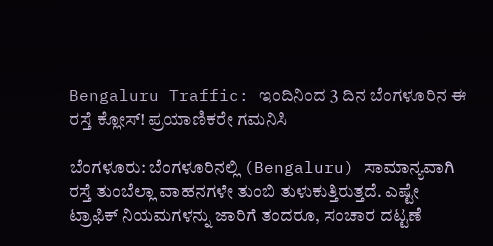Bengaluru Traffic: ಇಂದಿನಿಂದ 3 ದಿನ ಬೆಂಗಳೂರಿನ ಈ ರಸ್ತೆ ಕ್ಲೋಸ್‌! ಪ್ರಯಾಣಿಕರೇ ಗಮನಿಸಿ

ಬೆಂಗಳೂರು: ಬೆಂಗಳೂರಿನಲ್ಲಿ (Bengaluru) ಸಾಮಾನ್ಯವಾಗಿ ರಸ್ತೆ ತುಂಬೆಲ್ಲಾ ವಾಹನಗಳೇ ತುಂಬಿ ತುಳುಕುತ್ತಿರುತ್ತದೆ. ಎಷ್ಟೇ ಟ್ರಾಫಿಕ್‌ ನಿಯಮಗಳನ್ನು ಜಾರಿಗೆ ತಂದರೂ, ಸಂಚಾರ ದಟ್ಟಣೆ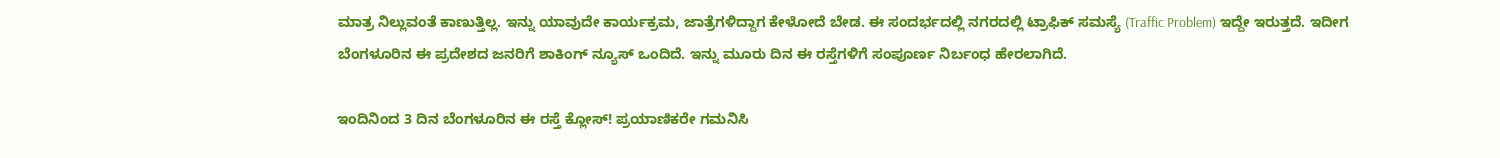ಮಾತ್ರ ನಿಲ್ಲುವಂತೆ ಕಾಣುತ್ತಿಲ್ಲ. ಇನ್ನು ಯಾವುದೇ ಕಾರ್ಯಕ್ರಮ, ಜಾತ್ರೆಗಳಿದ್ದಾಗ ಕೇಳೋದೆ ಬೇಡ. ಈ ಸಂದರ್ಭದಲ್ಲಿ ನಗರದಲ್ಲಿ ಟ್ರಾಫಿಕ್‌ ಸಮಸ್ಯೆ (Traffic Problem) ಇದ್ದೇ ಇರುತ್ತದೆ. ಇದೀಗ ಬೆಂಗಳೂರಿನ ಈ ಪ್ರದೇಶದ ಜನರಿಗೆ ಶಾಕಿಂಗ್‌ ನ್ಯೂಸ್‌ ಒಂದಿದೆ. ಇನ್ನು ಮೂರು ದಿನ ಈ ರಸ್ತೆಗಳಿಗೆ ಸಂಪೂರ್ಣ ನಿರ್ಬಂಧ ಹೇರಲಾಗಿದೆ.

ಇಂದಿನಿಂದ 3 ದಿನ ಬೆಂಗಳೂರಿನ ಈ ರಸ್ತೆ ಕ್ಲೋಸ್‌! ಪ್ರಯಾಣಿಕರೇ ಗಮನಿಸಿ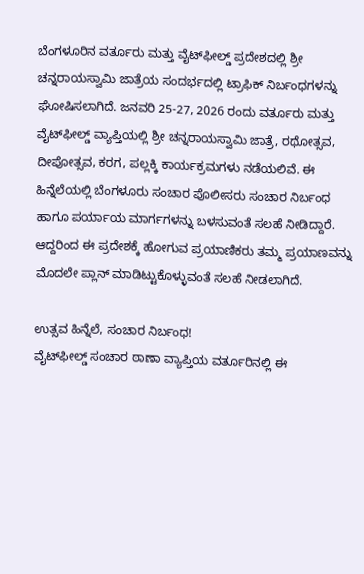ಬೆಂಗಳೂರಿನ ವರ್ತೂರು ಮತ್ತು ವೈಟ್‌ಫೀಲ್ಡ್‌ ಪ್ರದೇಶದಲ್ಲಿ ಶ್ರೀ ಚನ್ನರಾಯಸ್ವಾಮಿ ಜಾತ್ರೆಯ ಸಂದರ್ಭದಲ್ಲಿ ಟ್ರಾಫಿಕ್‌ ನಿರ್ಬಂಧಗಳನ್ನು ಘೋಷಿಸಲಾಗಿದೆ. ಜನವರಿ 25-27, 2026 ರಂದು ವರ್ತೂರು ಮತ್ತು ವೈಟ್‌ಫೀಲ್ಡ್ ವ್ಯಾಪ್ತಿಯಲ್ಲಿ ಶ್ರೀ ಚನ್ನರಾಯಸ್ವಾಮಿ ಜಾತ್ರೆ, ರಥೋತ್ಸವ, ದೀಪೋತ್ಸವ, ಕರಗ, ಪಲ್ಲಕ್ಕಿ ಕಾರ್ಯಕ್ರಮಗಳು ನಡೆಯಲಿವೆ. ಈ ಹಿನ್ನೆಲೆಯಲ್ಲಿ ಬೆಂಗಳೂರು ಸಂಚಾರ ಪೊಲೀಸರು ಸಂಚಾರ ನಿರ್ಬಂಧ ಹಾಗೂ ಪರ್ಯಾಯ ಮಾರ್ಗಗಳನ್ನು ಬಳಸುವಂತೆ ಸಲಹೆ ನೀಡಿದ್ದಾರೆ. ಆದ್ದರಿಂದ ಈ ಪ್ರದೇಶಕ್ಕೆ ಹೋಗುವ ಪ್ರಯಾಣಿಕರು ತಮ್ಮ ಪ್ರಯಾಣವನ್ನು ಮೊದಲೇ ಪ್ಲಾನ್‌ ಮಾಡಿಟ್ಟುಕೊಳ್ಳುವಂತೆ ಸಲಹೆ ನೀಡಲಾಗಿದೆ.

ಉತ್ಸವ ಹಿನ್ನೆಲೆ, ಸಂಚಾರ ನಿರ್ಬಂಧ!
ವೈಟ್‌ಫೀಲ್ಡ್ ಸಂಚಾರ ಠಾಣಾ ವ್ಯಾಪ್ತಿಯ ವರ್ತೂರಿನಲ್ಲಿ ಈ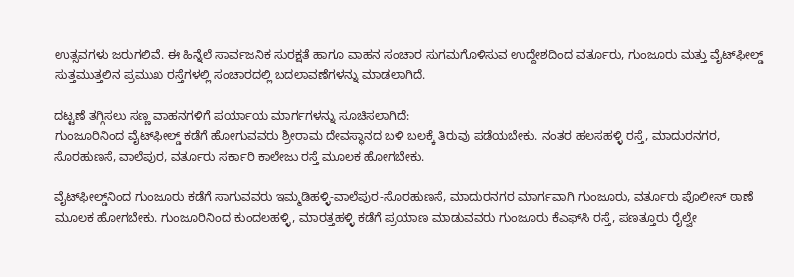ಉತ್ಸವಗಳು ಜರುಗಲಿವೆ. ಈ ಹಿನ್ನೆಲೆ ಸಾರ್ವಜನಿಕ ಸುರಕ್ಷತೆ ಹಾಗೂ ವಾಹನ ಸಂಚಾರ ಸುಗಮಗೊಳಿಸುವ ಉದ್ದೇಶದಿಂದ ವರ್ತೂರು, ಗುಂಜೂರು ಮತ್ತು ವೈಟ್‌ಫೀಲ್ಡ್ ಸುತ್ತಮುತ್ತಲಿನ ಪ್ರಮುಖ ರಸ್ತೆಗಳಲ್ಲಿ ಸಂಚಾರದಲ್ಲಿ ಬದಲಾವಣೆಗಳನ್ನು ಮಾಡಲಾಗಿದೆ.

ದಟ್ಟಣೆ ತಗ್ಗಿಸಲು ಸಣ್ಣ ವಾಹನಗಳಿಗೆ ಪರ್ಯಾಯ ಮಾರ್ಗಗಳನ್ನು ಸೂಚಿಸಲಾಗಿದೆ:
ಗುಂಜೂರಿನಿಂದ ವೈಟ್‌ಫೀಲ್ಡ್ ಕಡೆಗೆ ಹೋಗುವವರು ಶ್ರೀರಾಮ ದೇವಸ್ಥಾನದ ಬಳಿ ಬಲಕ್ಕೆ ತಿರುವು ಪಡೆಯಬೇಕು. ನಂತರ ಹಲಸಹಳ್ಳಿ ರಸ್ತೆ, ಮಾದುರನಗರ, ಸೊರಹುಣಸೆ, ವಾಲೆಪುರ, ವರ್ತೂರು ಸರ್ಕಾರಿ ಕಾಲೇಜು ರಸ್ತೆ ಮೂಲಕ ಹೋಗಬೇಕು.

ವೈಟ್‌ಫೀಲ್ಡ್‌ನಿಂದ ಗುಂಜೂರು ಕಡೆಗೆ ಸಾಗುವವರು ಇಮ್ಮಡಿಹಳ್ಳಿ-ವಾಲೆಪುರ-ಸೊರಹುಣಸೆ, ಮಾದುರನಗರ ಮಾರ್ಗವಾಗಿ ಗುಂಜೂರು, ವರ್ತೂರು ಪೊಲೀಸ್ ಠಾಣೆ ಮೂಲಕ ಹೋಗಬೇಕು. ಗುಂಜೂರಿನಿಂದ ಕುಂದಲಹಳ್ಳಿ, ಮಾರತ್ತಹಳ್ಳಿ ಕಡೆಗೆ ಪ್ರಯಾಣ ಮಾಡುವವರು ಗುಂಜೂರು ಕೆಎಫ್‌ಸಿ ರಸ್ತೆ, ಪಣತ್ತೂರು ರೈಲ್ವೇ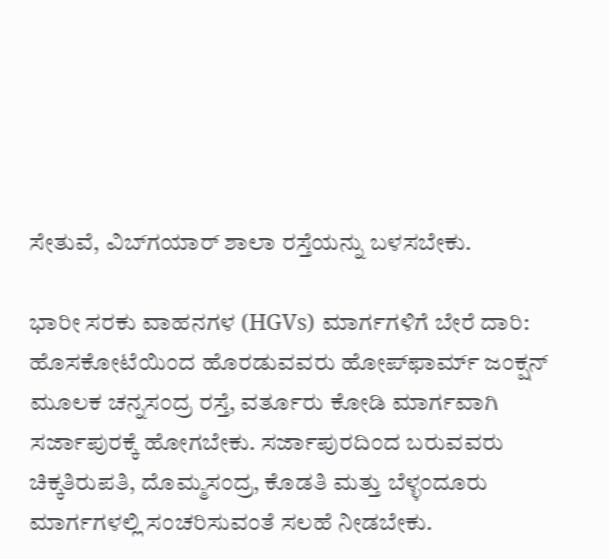ಸೇತುವೆ, ವಿಬ್‌ಗಯಾರ್ ಶಾಲಾ ರಸ್ತೆಯನ್ನು ಬಳಸಬೇಕು.

ಭಾರೀ ಸರಕು ವಾಹನಗಳ (HGVs) ಮಾರ್ಗಗಳಿಗೆ ಬೇರೆ ದಾರಿ:
ಹೊಸಕೋಟೆಯಿಂದ ಹೊರಡುವವರು ಹೋಪ್‌ಫಾರ್ಮ್ ಜಂಕ್ಷನ್ ಮೂಲಕ ಚನ್ನಸಂದ್ರ ರಸ್ತೆ, ವರ್ತೂರು ಕೋಡಿ ಮಾರ್ಗವಾಗಿ ಸರ್ಜಾಪುರಕ್ಕೆ ಹೋಗಬೇಕು. ಸರ್ಜಾಪುರದಿಂದ ಬರುವವರು ಚಿಕ್ಕತಿರುಪತಿ, ದೊಮ್ಮಸಂದ್ರ, ಕೊಡತಿ ಮತ್ತು ಬೆಳ್ಳಂದೂರು ಮಾರ್ಗಗಳಲ್ಲಿ ಸಂಚರಿಸುವಂತೆ ಸಲಹೆ ನೀಡಬೇಕು.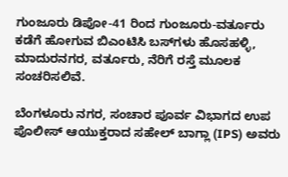ಗುಂಜೂರು ಡಿಪೋ-41 ರಿಂದ ಗುಂಜೂರು-ವರ್ತೂರು ಕಡೆಗೆ ಹೋಗುವ ಬಿಎಂಟಿಸಿ ಬಸ್‌ಗಳು ಹೊಸಹಳ್ಳಿ, ಮಾದುರನಗರ, ವರ್ತೂರು, ನೆರಿಗೆ ರಸ್ತೆ ಮೂಲಕ ಸಂಚರಿಸಲಿವೆ.

ಬೆಂಗಳೂರು ನಗರ, ಸಂಚಾರ ಪೂರ್ವ ವಿಭಾಗದ ಉಪ ಪೊಲೀಸ್ ಆಯುಕ್ತರಾದ ಸಹೇಲ್‌ ಬಾಗ್ಲಾ (IPS) ಅವರು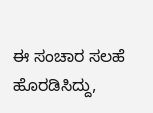ಈ ಸಂಚಾರ ಸಲಹೆ ಹೊರಡಿಸಿದ್ದು,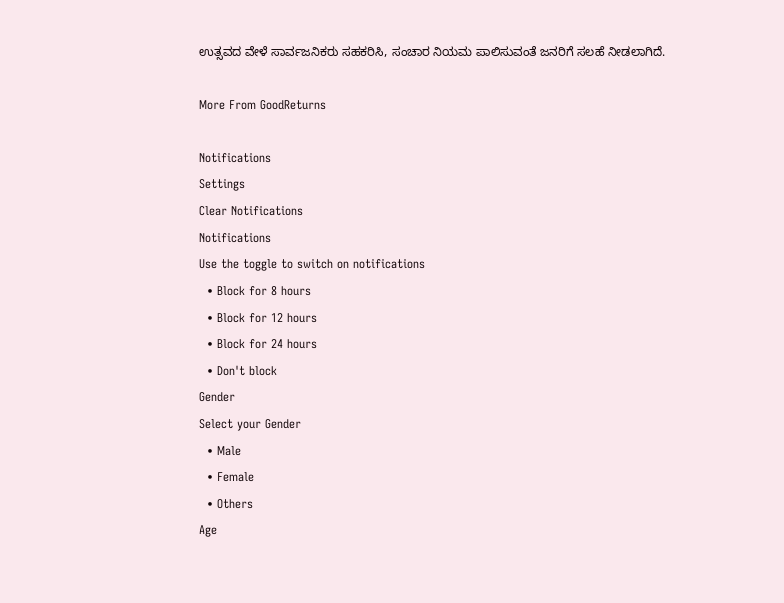ಉತ್ಸವದ ವೇಳೆ ಸಾರ್ವಜನಿಕರು ಸಹಕರಿಸಿ, ಸಂಚಾರ ನಿಯಮ ಪಾಲಿಸುವಂತೆ ಜನರಿಗೆ ಸಲಹೆ ನೀಡಲಾಗಿದೆ.

More From GoodReturns

Notifications
Settings
Clear Notifications
Notifications
Use the toggle to switch on notifications
  • Block for 8 hours
  • Block for 12 hours
  • Block for 24 hours
  • Don't block
Gender
Select your Gender
  • Male
  • Female
  • Others
Age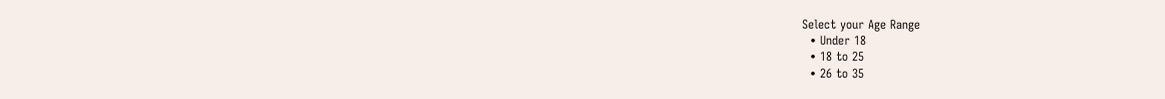Select your Age Range
  • Under 18
  • 18 to 25
  • 26 to 35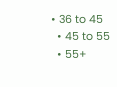• 36 to 45
  • 45 to 55
  • 55+